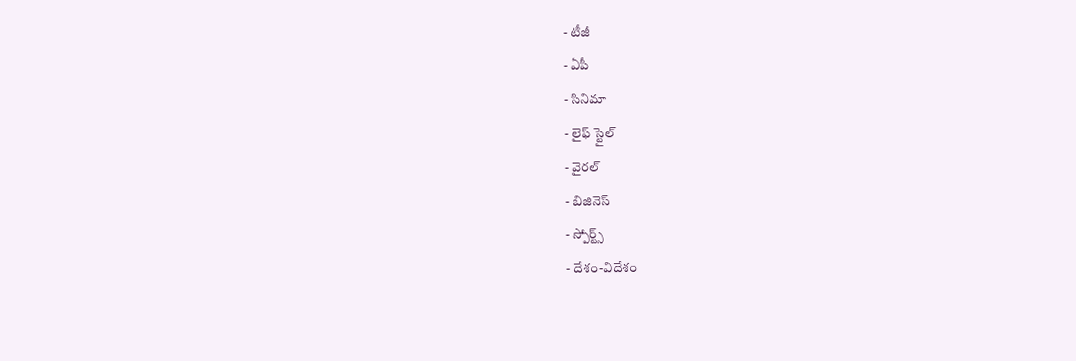- టీజీ
- ఏపీ
- సినిమా
- లైఫ్ స్టైల్
- వైరల్
- బిజినెస్
- స్పోర్ట్స్
- దేశం-విదేశం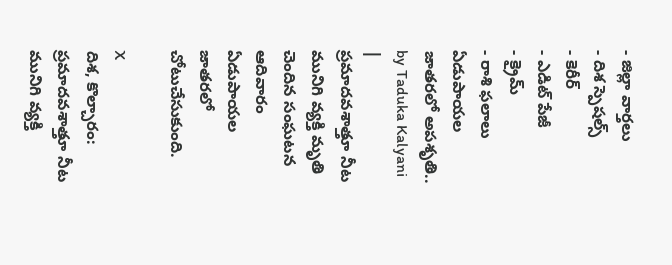- జిల్లా వార్తలు
- దిశ స్పెషల్స్
- కెరీర్
- ఎడిట్ పేజీ
- క్రైమ్
- రాశి ఫలాలు
ఏడుపాయల జాతరలో అపశృతి..
by Taduka Kalyani |
ప్రమాదవశాత్తూ నీట మునిగి వ్యక్తి మృతి చెందిన సంఘటన ఆదివారం ఏడుపాయల జాతరలో చోటుచేసుకుంది.

X
దిశ, కొల్చారం: ప్రమాదవశాత్తూ నీట మునిగి వ్యక్తి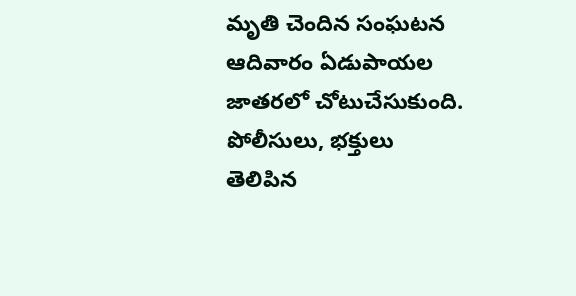మృతి చెందిన సంఘటన ఆదివారం ఏడుపాయల జాతరలో చోటుచేసుకుంది. పోలీసులు, భక్తులు తెలిపిన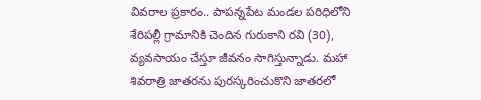వివరాల ప్రకారం.. పాపన్నపేట మండల పరిధిలోని శేరిపల్లీ గ్రామానికి చెందిన గురుకాని రవి (30), వ్యవసాయం చేస్తూ జీవనం సాగిస్తున్నాడు. మహా శివరాత్రి జాతరను పురస్కరించుకొని జాతరలో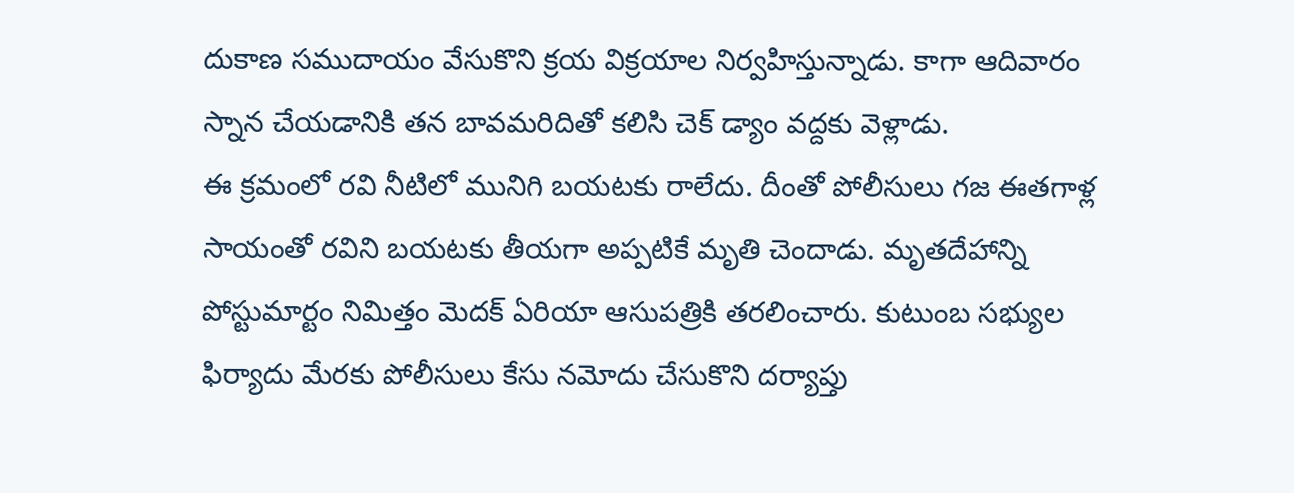దుకాణ సముదాయం వేసుకొని క్రయ విక్రయాల నిర్వహిస్తున్నాడు. కాగా ఆదివారం స్నాన చేయడానికి తన బావమరిదితో కలిసి చెక్ డ్యాం వద్దకు వెళ్లాడు.
ఈ క్రమంలో రవి నీటిలో మునిగి బయటకు రాలేదు. దీంతో పోలీసులు గజ ఈతగాళ్ల సాయంతో రవిని బయటకు తీయగా అప్పటికే మృతి చెందాడు. మృతదేహాన్ని పోస్టుమార్టం నిమిత్తం మెదక్ ఏరియా ఆసుపత్రికి తరలించారు. కుటుంబ సభ్యుల ఫిర్యాదు మేరకు పోలీసులు కేసు నమోదు చేసుకొని దర్యాప్తు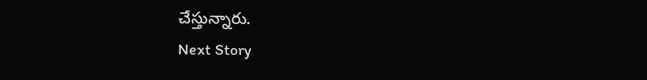చేస్తున్నారు.
Next Story